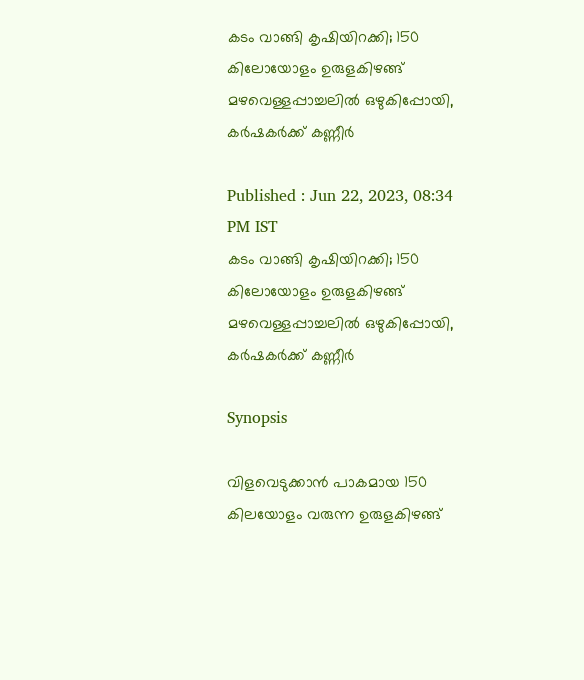കടം വാങ്ങി കൃഷിയിറക്കി; 150 കിലോയോളം ഉരുളകിഴങ്ങ് മഴവെള്ളപ്പാച്ചലില്‍ ഒഴുകിപ്പോയി, കര്‍ഷകര്‍ക്ക് കണ്ണീർ

Published : Jun 22, 2023, 08:34 PM IST
കടം വാങ്ങി കൃഷിയിറക്കി; 150 കിലോയോളം ഉരുളകിഴങ്ങ് മഴവെള്ളപ്പാച്ചലില്‍ ഒഴുകിപ്പോയി, കര്‍ഷകര്‍ക്ക് കണ്ണീർ

Synopsis

വിളവെടുക്കാന്‍ പാകമായ 150 കിലയോളം വരുന്ന ഉരുളകിഴങ്ങ്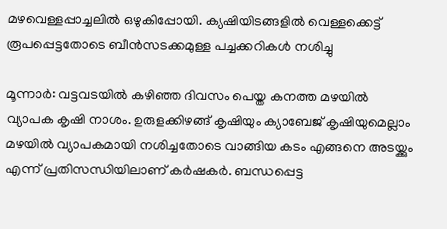മഴവെള്ളപ്പാച്ചലില്‍ ഒഴുകിപ്പോയി. ക്യഷിയിടങ്ങളില്‍ വെള്ളക്കെട്ട് രൂപപ്പെട്ടതോടെ ബീന്‍സടക്കമുള്ള പച്ചക്കറികള്‍ നശിച്ചു

മൂന്നാര്‍: വട്ടവടയില്‍ കഴിഞ്ഞ ദിവസം പെയ്ത കനത്ത മഴയില്‍ വ്യാപക കൃഷി നാശം. ഉരുളക്കിഴങ്ങ് കൃഷിയും ക്യാബേജ് കൃഷിയുമെല്ലാം മഴയില്‍ വ്യാപകമായി നശിച്ചതോടെ വാങ്ങിയ കടം എങ്ങനെ അടയ്ക്കും എന്ന് പ്രതിസന്ധിയിലാണ് കര്‍ഷകര്‍. ബന്ധപ്പെട്ട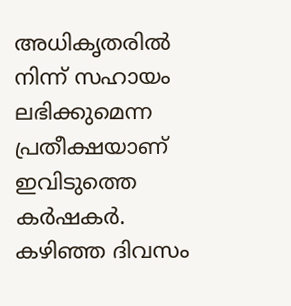അധികൃതരില്‍ നിന്ന് സഹായം ലഭിക്കുമെന്ന പ്രതീക്ഷയാണ് ഇവിടുത്തെ കര്‍ഷകര്‍. കഴിഞ്ഞ ദിവസം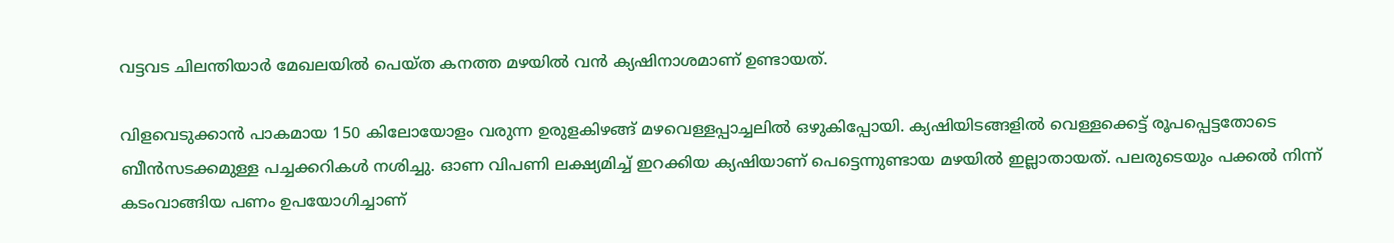വട്ടവട ചിലന്തിയാര്‍ മേഖലയില്‍ പെയ്ത കനത്ത മഴയില്‍ വന്‍ ക്യഷിനാശമാണ് ഉണ്ടായത്.

വിളവെടുക്കാന്‍ പാകമായ 150 കിലോയോളം വരുന്ന ഉരുളകിഴങ്ങ് മഴവെള്ളപ്പാച്ചലില്‍ ഒഴുകിപ്പോയി. ക്യഷിയിടങ്ങളില്‍ വെള്ളക്കെട്ട് രൂപപ്പെട്ടതോടെ ബീന്‍സടക്കമുള്ള പച്ചക്കറികള്‍ നശിച്ചു. ഓണ വിപണി ലക്ഷ്യമിച്ച് ഇറക്കിയ ക്യഷിയാണ് പെട്ടെന്നുണ്ടായ മഴയില്‍ ഇല്ലാതായത്. പലരുടെയും പക്കല്‍ നിന്ന് കടംവാങ്ങിയ പണം ഉപയോഗിച്ചാണ്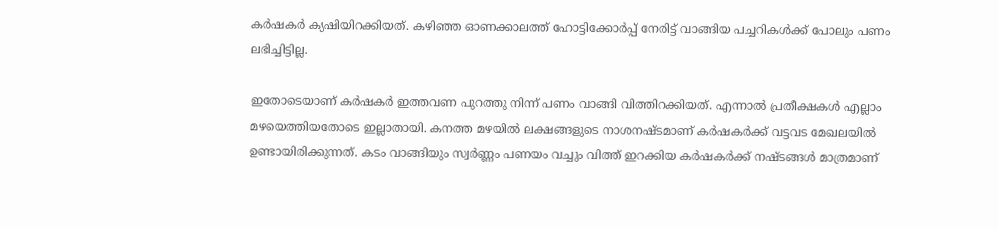കര്‍ഷകര്‍ ക്യഷിയിറക്കിയത്. കഴിഞ്ഞ ഓണക്കാലത്ത് ഹോട്ടിക്കോര്‍പ്പ് നേരിട്ട് വാങ്ങിയ പച്ചറികള്‍ക്ക് പോലും പണം ലഭിച്ചിട്ടില്ല.

ഇതോടെയാണ് കര്‍ഷകര്‍ ഇത്തവണ പുറത്തു നിന്ന് പണം വാങ്ങി വിത്തിറക്കിയത്. എന്നാല്‍ പ്രതീക്ഷകള്‍ എല്ലാം മഴയെത്തിയതോടെ ഇല്ലാതായി. കനത്ത മഴയില്‍ ലക്ഷങ്ങളുടെ നാശനഷ്ടമാണ് കര്‍ഷകര്‍ക്ക് വട്ടവട മേഖലയില്‍ ഉണ്ടായിരിക്കുന്നത്. കടം വാങ്ങിയും സ്വര്‍ണ്ണം പണയം വച്ചും വിത്ത് ഇറക്കിയ കര്‍ഷകര്‍ക്ക് നഷ്ടങ്ങള്‍ മാത്രമാണ്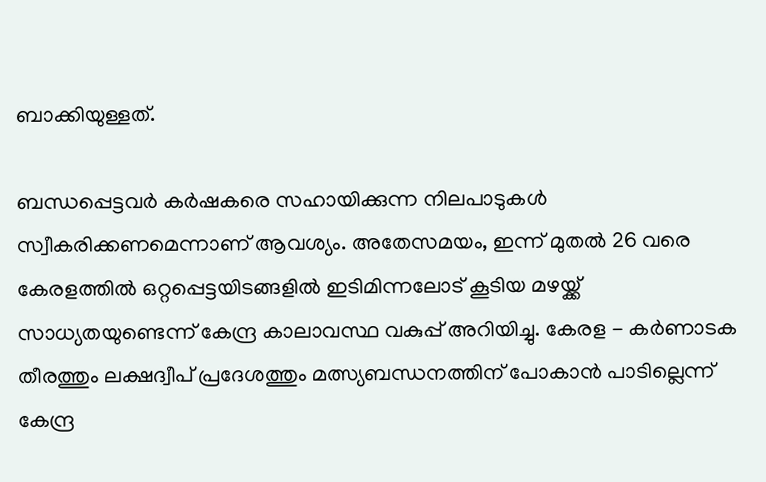ബാക്കിയുള്ളത്.

ബന്ധപ്പെട്ടവര്‍ കര്‍ഷകരെ സഹായിക്കുന്ന നിലപാടുകള്‍ സ്വീകരിക്കണമെന്നാണ് ആവശ്യം. അതേസമയം, ഇന്ന് മുതൽ 26 വരെ കേരളത്തിൽ ഒറ്റപ്പെട്ടയിടങ്ങളിൽ ഇടിമിന്നലോട് കൂടിയ മഴയ്ക്ക്  സാധ്യതയുണ്ടെന്ന് കേന്ദ്ര കാലാവസ്ഥ വകുപ്പ് അറിയിച്ചു. കേരള - കർണാടക തീരത്തും ലക്ഷദ്വീപ് പ്രദേശത്തും മത്സ്യബന്ധനത്തിന് പോകാൻ പാടില്ലെന്ന് കേന്ദ്ര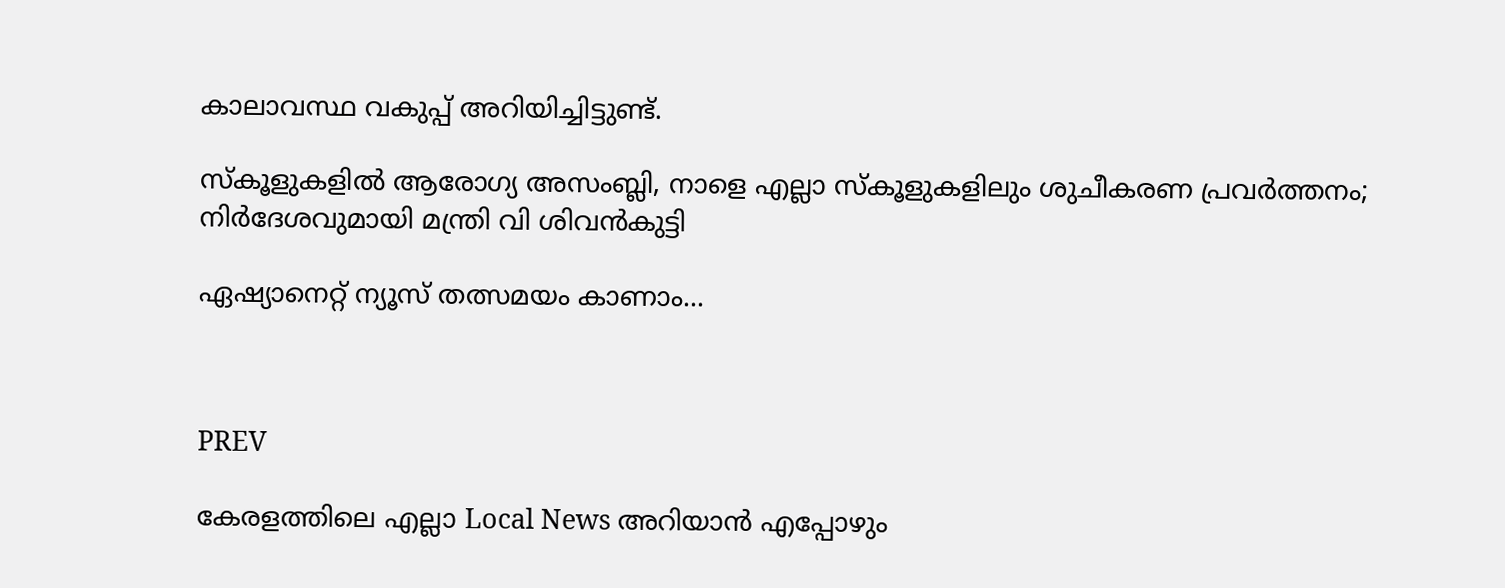കാലാവസ്ഥ വകുപ്പ് അറിയിച്ചിട്ടുണ്ട്.

സ്കൂളുകളിൽ ആരോഗ്യ അസംബ്ലി, നാളെ എല്ലാ സ്കൂളുകളിലും ശുചീകരണ പ്രവർത്തനം; നിര്‍ദേശവുമായി മന്ത്രി വി ശിവൻകുട്ടി

ഏഷ്യാനെറ്റ് ന്യൂസ് തത്സമയം കാണാം...



PREV

കേരളത്തിലെ എല്ലാ Local News അറിയാൻ എപ്പോഴും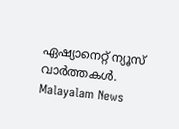ഏഷ്യാനെറ്റ് ന്യൂസ് വാർത്തകൾ. Malayalam News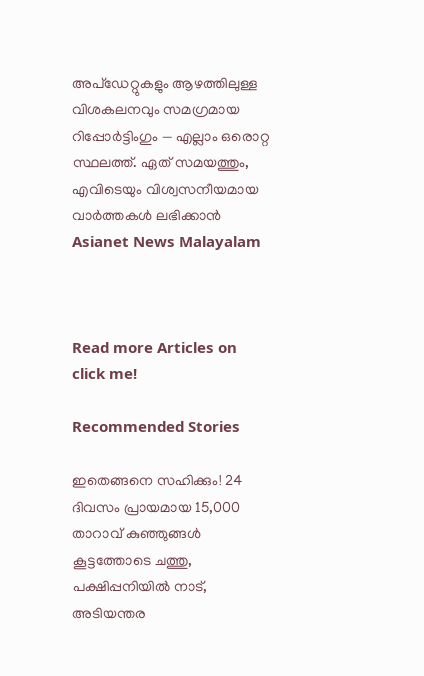അപ്‌ഡേറ്റുകളും ആഴത്തിലുള്ള വിശകലനവും സമഗ്രമായ റിപ്പോർട്ടിംഗും — എല്ലാം ഒരൊറ്റ സ്ഥലത്ത്. ഏത് സമയത്തും, എവിടെയും വിശ്വസനീയമായ വാർത്തകൾ ലഭിക്കാൻ Asianet News Malayalam



Read more Articles on
click me!

Recommended Stories

ഇതെങ്ങനെ സഹിക്കും! 24 ദിവസം പ്രായമായ 15,000 താറാവ് കുഞ്ഞുങ്ങൾ കൂട്ടത്തോടെ ചത്തു, പക്ഷിപ്പനിയിൽ നാട്, അടിയന്തര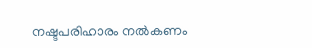നഷ്ടപരിഹാരം നൽകണം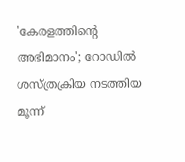'കേരളത്തിന്റെ അഭിമാനം'; റോഡില്‍ ശസ്ത്രക്രിയ നടത്തിയ മൂന്ന്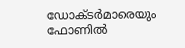ഡോക്ടർമാരെയും ഫോണിൽ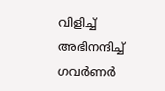വിളിച്ച് അഭിനന്ദിച്ച് ഗവർണർ